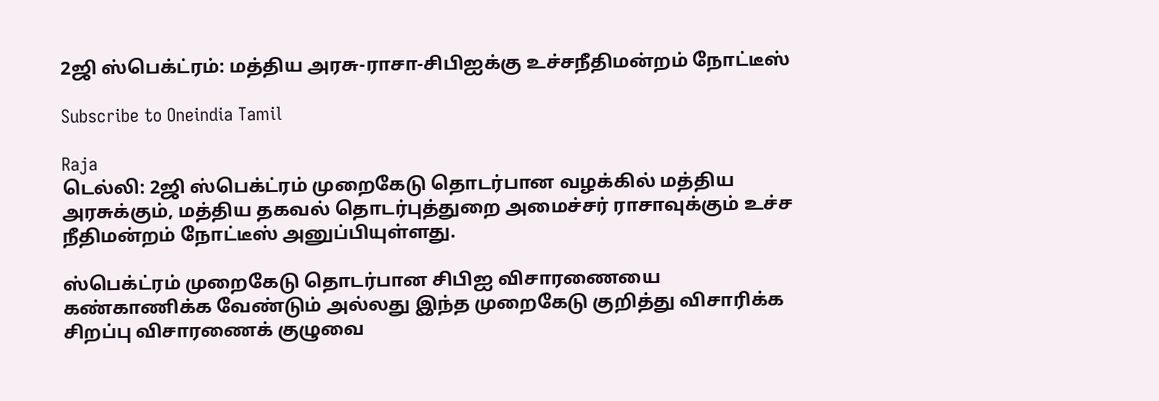2ஜி ஸ்பெக்ட்ரம்: மத்திய அரசு-ராசா-சிபிஐக்கு உச்சநீதிமன்றம் நோட்டீஸ்

Subscribe to Oneindia Tamil

Raja
டெல்லி: 2ஜி ஸ்பெக்ட்ரம் முறைகேடு தொடர்பான வழக்கில் மத்திய அரசுக்கும், மத்திய தகவல் தொடர்புத்துறை அமைச்சர் ராசாவுக்கும் உச்ச நீதிமன்றம் நோட்டீஸ் அனுப்பியுள்ளது.

ஸ்பெக்ட்ரம் முறைகேடு தொடர்பான சிபிஐ விசாரணையை கண்காணிக்க வேண்டும் அல்லது இந்த முறைகேடு குறித்து விசாரிக்க சிறப்பு விசாரணைக் குழுவை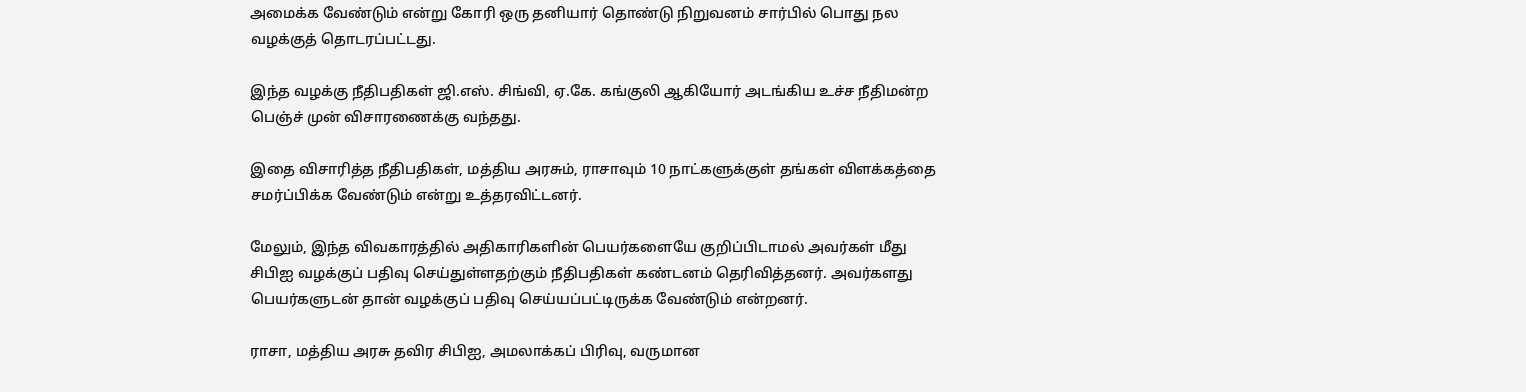அமைக்க வேண்டும் என்று கோரி ஒரு தனியார் தொண்டு நிறுவனம் சார்பில் பொது நல வழக்குத் தொடரப்பட்டது.

இந்த வழக்கு நீதிபதிகள் ஜி.எஸ். சிங்வி, ஏ.கே. கங்குலி ஆகியோர் அடங்கிய உச்ச நீதிமன்ற பெஞ்ச் முன் விசாரணைக்கு வந்தது.

இதை விசாரித்த நீதிபதிகள், மத்திய அரசும், ராசாவும் 10 நாட்களுக்குள் தங்கள் விளக்கத்தை சமர்ப்பிக்க வேண்டும் என்று உத்தரவிட்டனர்.

மேலும், இந்த விவகாரத்தில் அதிகாரிகளின் பெயர்களையே குறிப்பிடாமல் அவர்கள் மீது சிபிஐ வழக்குப் பதிவு செய்துள்ளதற்கும் நீதிபதிகள் கண்டனம் தெரிவித்தனர். அவர்களது பெயர்களுடன் தான் வழக்குப் பதிவு செய்யப்பட்டிருக்க வேண்டும் என்றனர்.

ராசா, மத்திய அரசு தவிர சிபிஐ, அமலாக்கப் பிரிவு, வருமான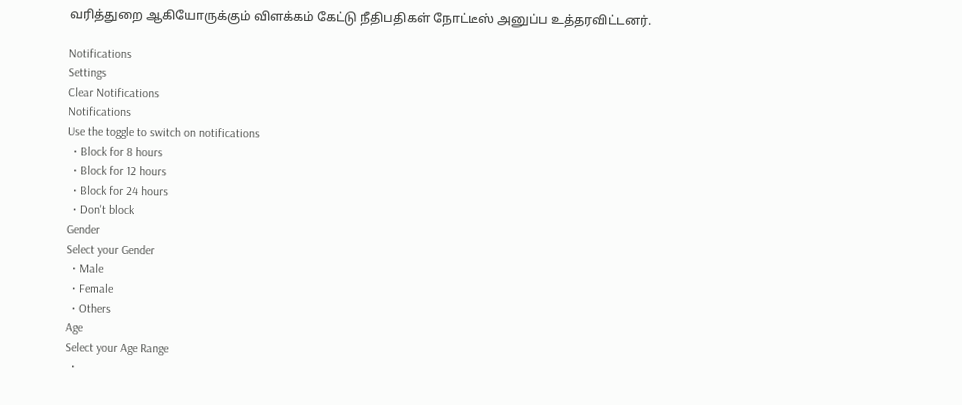வரித்துறை ஆகியோருக்கும் விளக்கம் கேட்டு நீதிபதிகள் நோட்டீஸ் அனுப்ப உத்தரவிட்டனர்.

Notifications
Settings
Clear Notifications
Notifications
Use the toggle to switch on notifications
  • Block for 8 hours
  • Block for 12 hours
  • Block for 24 hours
  • Don't block
Gender
Select your Gender
  • Male
  • Female
  • Others
Age
Select your Age Range
  •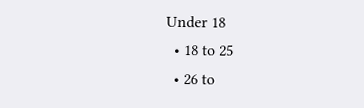Under 18
  • 18 to 25
  • 26 to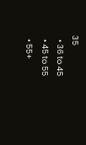35
  • 36 to 45
  • 45 to 55
  • 55+